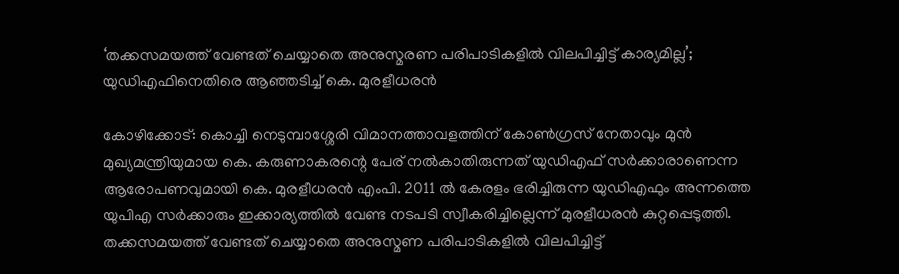‘തക്കസമയത്ത് വേണ്ടത് ചെയ്യാതെ അനുസ്മരണ പരിപാടികളില്‍ വിലപിച്ചിട്ട് കാര്യമില്ല’; യുഡിഎഫിനെതിരെ ആഞ്ഞടിച്ച് കെ. മുരളീധരന്‍

കോഴിക്കോട്: കൊച്ചി നെടുമ്പാശ്ശേരി വിമാനത്താവളത്തിന് കോണ്‍ഗ്രസ് നേതാവും മുന്‍ മുഖ്യമന്ത്രിയുമായ കെ. കരുണാകരന്റെ പേര് നല്‍കാതിരുന്നത് യുഡിഎഫ് സര്‍ക്കാരാണെന്ന ആരോപണവുമായി കെ. മുരളീധരന്‍ എംപി. 2011 ല്‍ കേരളം ഭരിച്ചിരുന്ന യുഡിഎഫും അന്നത്തെ യുപിഎ സര്‍ക്കാരും ഇക്കാര്യത്തില്‍ വേണ്ട നടപടി സ്വീകരിച്ചില്ലെന്ന് മുരളീധരന്‍ കുറ്റപ്പെടുത്തി. തക്കസമയത്ത് വേണ്ടത് ചെയ്യാതെ അനുസ്മണ പരിപാടികളില്‍ വിലപിച്ചിട്ട്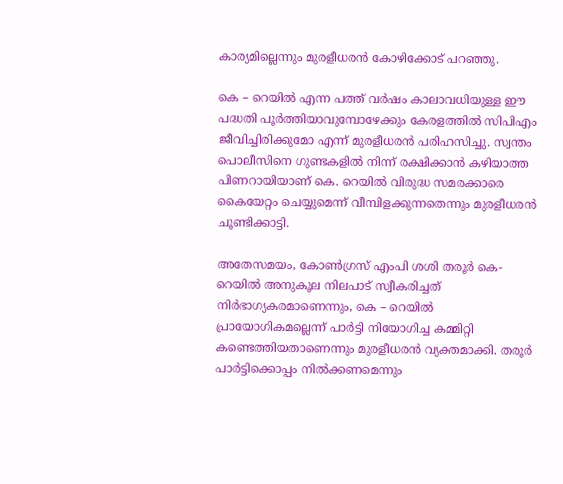കാര്യമില്ലെന്നും മുരളീധരന്‍ കോഴിക്കോട് പറഞ്ഞു.

കെ – റെയില്‍ എന്ന പത്ത് വര്‍ഷം കാലാവധിയുള്ള ഈ പദ്ധതി പൂര്‍ത്തിയാവുമ്പോഴേക്കും കേരളത്തില്‍ സിപിഎം ജീവിച്ചിരിക്കുമോ എന്ന് മുരളീധരന്‍ പരിഹസിച്ചു. സ്വന്തം പൊലീസിനെ ഗുണ്ടകളില്‍ നിന്ന് രക്ഷിക്കാന്‍ കഴിയാത്ത പിണറായിയാണ് കെ. റെയില്‍ വിരുദ്ധ സമരക്കാരെ കൈയേറ്റം ചെയ്യുമെന്ന് വീമ്പിളക്കുന്നതെന്നും മുരളീധരന്‍ ചൂണ്ടിക്കാട്ടി.

അതേസമയം, കോണ്‍ഗ്രസ് എംപി ശശി തരൂര്‍ കെ-റെയില്‍ അനുകൂല നിലപാട് സ്വീകരിച്ചത് നിര്‍ഭാഗ്യകരമാണെന്നും, കെ – റെയില്‍ പ്രായോഗികമല്ലെന്ന് പാര്‍ട്ടി നിയോഗിച്ച കമ്മിറ്റി കണ്ടെത്തിയതാണെന്നും മുരളീധരന്‍ വ്യക്തമാക്കി. തരൂര്‍ പാര്‍ട്ടിക്കൊപ്പം നില്‍ക്കണമെന്നും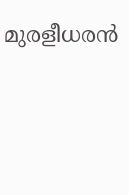മുരളീധരന്‍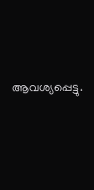ആവശ്യപ്പെട്ടു.